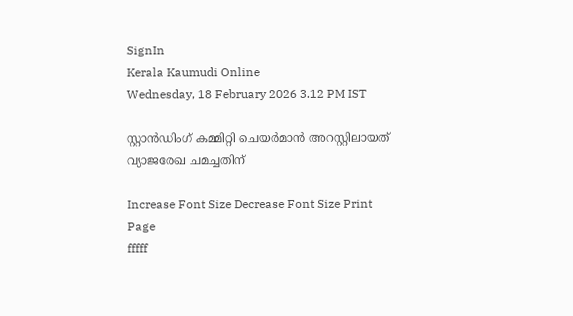SignIn
Kerala Kaumudi Online
Wednesday, 18 February 2026 3.12 PM IST

സ്റ്റാൻഡിംഗ് കമ്മിറ്റി ചെയർമാൻ അറസ്റ്റിലായത് വ്യാജരേഖ ചമച്ചതിന്

Increase Font Size Decrease Font Size Print Page
fffff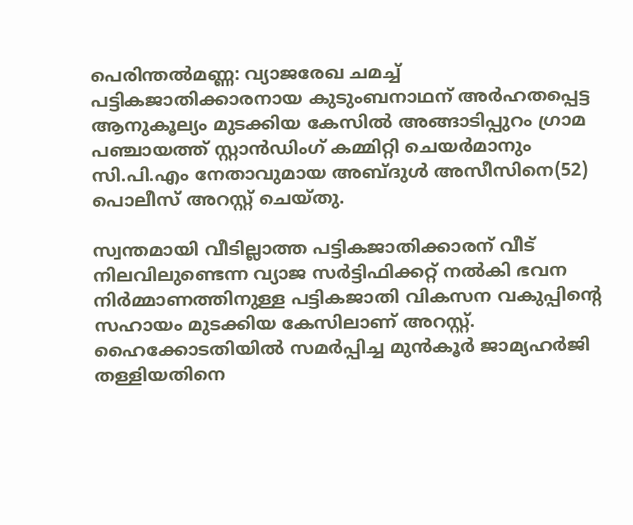പെരിന്തൽമണ്ണ: വ്യാജരേഖ ചമച്ച് പട്ടികജാതിക്കാരനായ കുടുംബനാഥന് അർഹതപ്പെട്ട ആനുകൂല്യം മുടക്കിയ കേസിൽ അങ്ങാടിപ്പുറം ഗ്രാമ പഞ്ചായത്ത് സ്റ്റാൻഡിംഗ് കമ്മിറ്റി ചെയർമാനും സി.പി.എം നേതാവുമായ അബ്ദുൾ അസീസിനെ(52) പൊലീസ് അറസ്റ്റ് ചെയ്തു.

സ്വന്തമായി വീടില്ലാത്ത പട്ടികജാതിക്കാരന് വീട് നിലവിലുണ്ടെന്ന വ്യാജ സർട്ടിഫിക്കറ്റ് നൽകി ഭവന നിർമ്മാണത്തിനുള്ള പട്ടികജാതി വികസന വകുപ്പിന്റെ സഹായം മുടക്കിയ കേസിലാണ് അറസ്റ്റ്. ഹൈക്കോടതിയിൽ സമർപ്പിച്ച മുൻകൂർ ജാമ്യഹർജി തള്ളിയതിനെ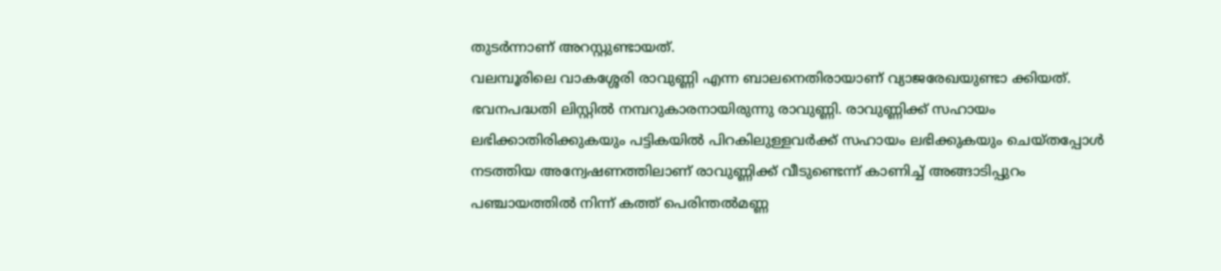തുടർന്നാണ് അറസ്റ്റുണ്ടായത്.
വലമ്പൂരിലെ വാകശ്ശേരി രാവുണ്ണി എന്ന ബാലനെതിരായാണ് വ്യാജരേഖയുണ്ടാ ക്കിയത്. ഭവനപദ്ധതി ലിസ്റ്റിൽ നമ്പറുകാരനായിരുന്നു രാവുണ്ണി. രാവുണ്ണിക്ക് സഹായം ലഭിക്കാതിരിക്കുകയും പട്ടികയിൽ പിറകിലുള്ളവർക്ക് സഹായം ലഭിക്കുകയും ചെയ്തപ്പോൾ നടത്തിയ അന്വേഷണത്തിലാണ് രാവുണ്ണിക്ക് വീടുണ്ടെന്ന് കാണിച്ച് അങ്ങാടിപ്പുറം പഞ്ചായത്തിൽ നിന്ന് കത്ത് പെരിന്തൽമണ്ണ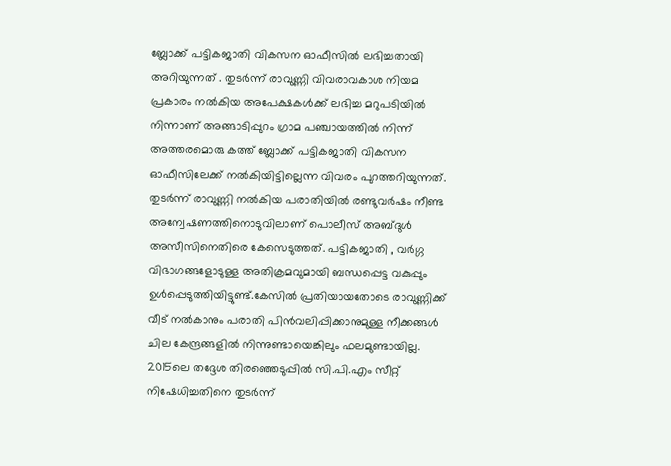ബ്ലോക്ക് പട്ടികജാതി വികസന ഓഫീസിൽ ലഭിച്ചതായി അറിയുന്നത് . തുടർന്ന് രാവുണ്ണി വിവരാവകാശ നിയമ പ്രകാരം നൽകിയ അപേക്ഷകൾക്ക് ലഭിച്ച മറുപടിയിൽ നിന്നാണ് അങ്ങാടിപ്പുറം ഗ്രാമ പഞ്ചായത്തിൽ നിന്ന് അത്തരമൊരു കത്ത് ബ്ലോക്ക് പട്ടികജാതി വികസന ഓഫീസിലേക്ക് നൽകിയിട്ടില്ലെന്ന വിവരം പുറത്തറിയുന്നത്. തുടർന്ന് രാവുണ്ണി നൽകിയ പരാതിയിൽ രണ്ടുവർഷം നീണ്ട അന്വേഷണത്തിനൊടുവിലാണ് പൊലീസ് അബ്ദുൾ അസീസിനെതിരെ കേസെടുത്തത്. പട്ടികജാതി , വർഗ്ഗ വിഭാഗങ്ങളോടുള്ള അതിക്രമവുമായി ബന്ധപ്പെട്ട വകുപ്പും ഉൾപ്പെടുത്തിയിട്ടുണ്ട്.കേസിൽ പ്രതിയായതോടെ രാവുണ്ണിക്ക് വീട് നൽകാനും പരാതി പിൻവലിപ്പിക്കാനുമുള്ള നീക്കങ്ങൾ ചില കേന്ദ്രങ്ങളിൽ നിന്നുണ്ടായെങ്കിലും ഫലമുണ്ടായില്ല. 2015ലെ തദ്ദേശ തിരഞ്ഞെടുപ്പിൽ സി.പി.എം സീറ്റ് നിഷേധിച്ചതിനെ തുടർന്ന്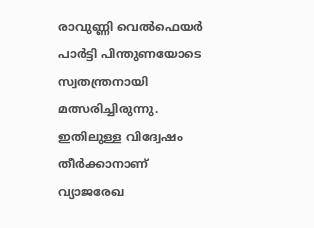രാവുണ്ണി വെൽഫെയർ പാർട്ടി പിന്തുണയോടെ സ്വതന്ത്രനായി മത്സരിച്ചിരുന്നു. ഇതിലുള്ള വിദ്വേഷം തീർക്കാനാണ് വ്യാജരേഖ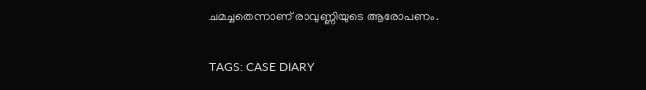ചമച്ചതെന്നാണ് രാവുണ്ണിയുടെ ആരോപണം.

TAGS: CASE DIARY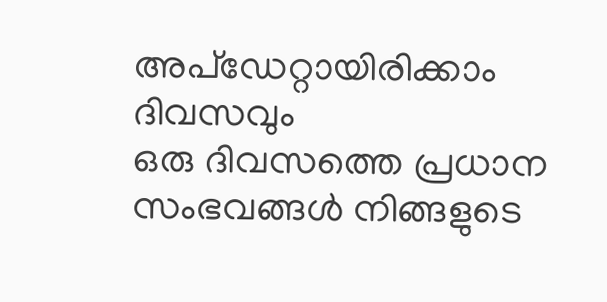അപ്ഡേറ്റായിരിക്കാം ദിവസവും
ഒരു ദിവസത്തെ പ്രധാന സംഭവങ്ങൾ നിങ്ങളുടെ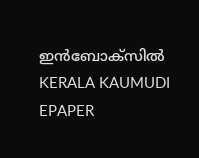ഇൻബോക്സിൽ
KERALA KAUMUDI EPAPER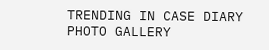TRENDING IN CASE DIARY
PHOTO GALLERY